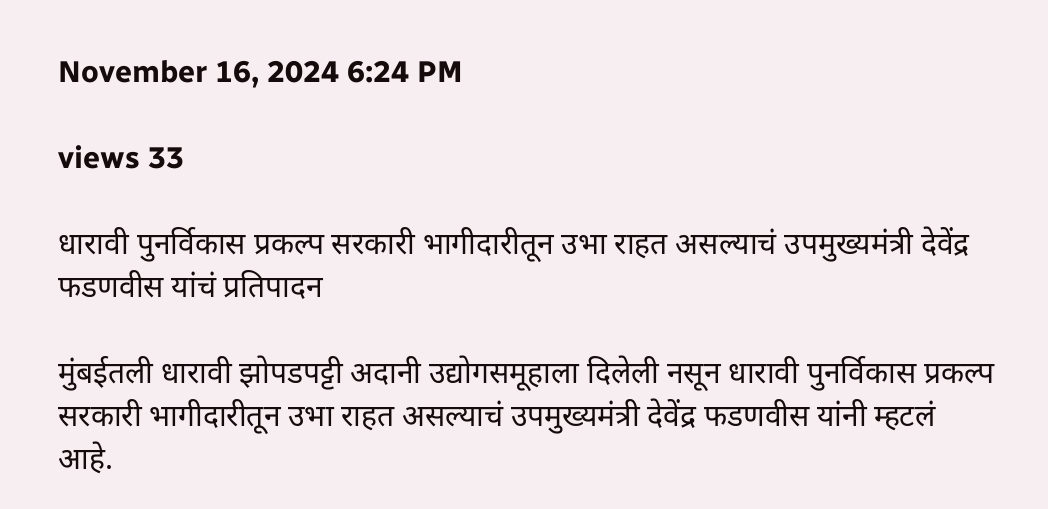November 16, 2024 6:24 PM

views 33

धारावी पुनर्विकास प्रकल्प सरकारी भागीदारीतून उभा राहत असल्याचं उपमुख्यमंत्री देवेंद्र फडणवीस यांचं प्रतिपादन

मुंबईतली धारावी झोपडपट्टी अदानी उद्योगसमूहाला दिलेली नसून धारावी पुनर्विकास प्रकल्प सरकारी भागीदारीतून उभा राहत असल्याचं उपमुख्यमंत्री देवेंद्र फडणवीस यांनी म्हटलं आहे.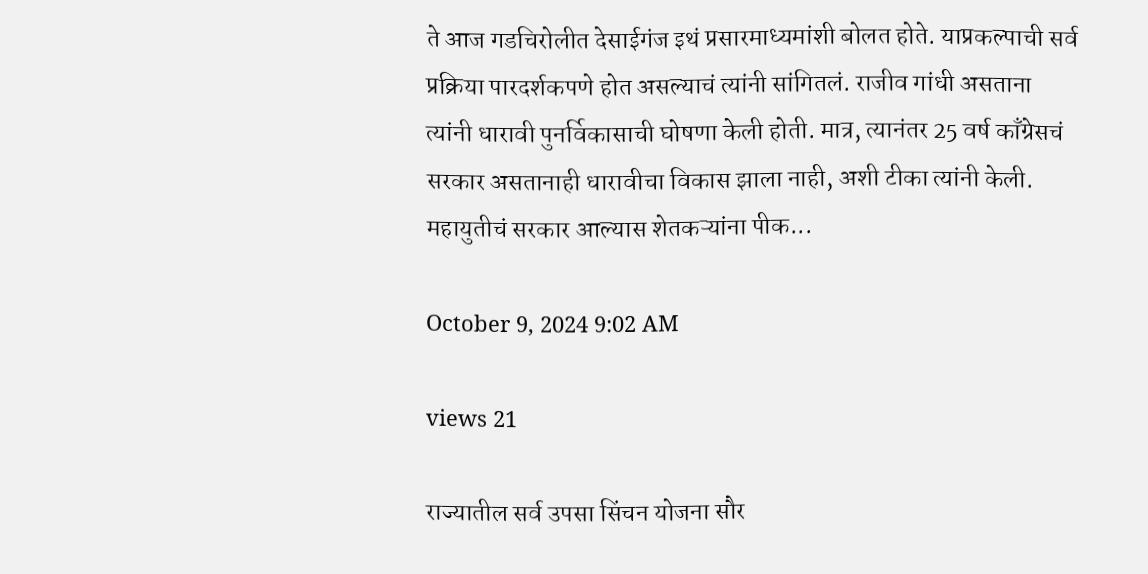ते आज गडचिरोलीत देसाईगंज इथं प्रसारमाध्यमांशी बोलत होते. याप्रकल्पाची सर्व प्रक्रिया पारदर्शकपणे होत असल्याचं त्यांनी सांगितलं. राजीव गांधी असताना त्यांनी धारावी पुनर्विकासाची घोषणा केली होती. मात्र, त्यानंतर 25 वर्ष काँग्रेसचं सरकार असतानाही धारावीचा विकास झाला नाही, अशी टीका त्यांनी केली.  महायुतीचं सरकार आल्यास शेतकऱ्यांना पीक...

October 9, 2024 9:02 AM

views 21

राज्यातील सर्व उपसा सिंचन योजना सौर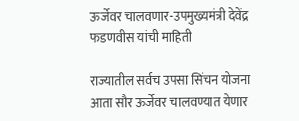ऊर्जेवर चालवणार-उपमुख्यमंत्री देवेंद्र फडणवीस यांची माहिती

राज्यातील सर्वच उपसा सिंचन योजना आता सौर ऊर्जेवर चालवण्यात येणार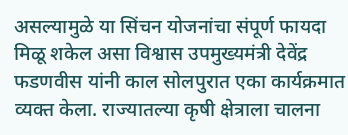असल्यामुळे या सिंचन योजनांचा संपूर्ण फायदा मिळू शकेल असा विश्वास उपमुख्यमंत्री देवेंद्र फडणवीस यांनी काल सोलपुरात एका कार्यक्रमात व्यक्त केला. राज्यातल्या कृषी क्षेत्राला चालना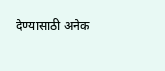देण्यासाठी अनेक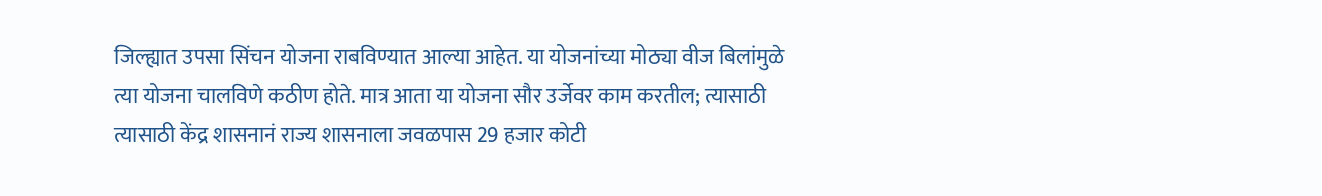जिल्ह्यात उपसा सिंचन योजना राबविण्यात आल्या आहेत. या योजनांच्या मोठ्या वीज बिलांमुळे त्या योजना चालविणे कठीण होते. मात्र आता या योजना सौर उर्जेवर काम करतील; त्यासाठी त्यासाठी केंद्र शासनानं राज्य शासनाला जवळपास 29 हजार कोटी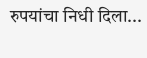रुपयांचा निधी दिला...